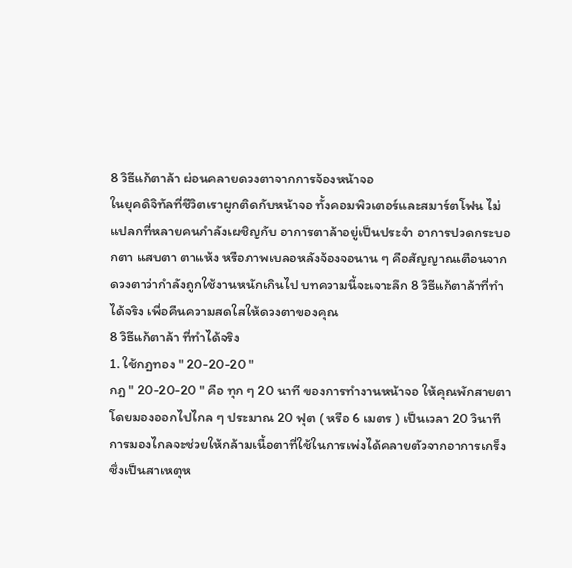8 วิธีแก้ตาล้า ผ่อนคลายดวงตาจากการจ้องหน้าจอ
ในยุคดิจิทัลที่ชีวิตเราผูกติดกับหน้าจอ ทั้งคอมพิวเตอร์และสมาร์ตโฟน ไม่แปลกที่หลายคนกำลังเผชิญกับ อาการตาล้าอยู่เป็นประจำ อาการปวดกระบอกตา แสบตา ตาแห้ง หรือภาพเบลอหลังจ้องจอนาน ๆ คือสัญญาณเตือนจากดวงตาว่ากำลังถูกใช้งานหนักเกินไป บทความนี้จะเจาะลึก 8 วิธีแก้ตาล้าที่ทำได้จริง เพื่อคืนความสดใสให้ดวงตาของคุณ
8 วิธีแก้ตาล้า ที่ทำได้จริง
1. ใช้กฎทอง " 20-20-20 "
กฎ " 20-20-20 " คือ ทุก ๆ 20 นาที ของการทำงานหน้าจอ ให้คุณพักสายตาโดยมองออกไปไกล ๆ ประมาณ 20 ฟุต ( หรือ 6 เมตร ) เป็นเวลา 20 วินาที การมองไกลจะช่วยให้กล้ามเนื้อตาที่ใช้ในการเพ่งได้คลายตัวจากอาการเกร็ง ซึ่งเป็นสาเหตุห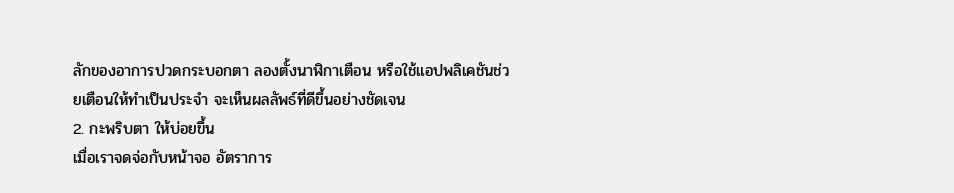ลักของอาการปวดกระบอกตา ลองตั้งนาฬิกาเตือน หรือใช้แอปพลิเคชันช่วยเตือนให้ทำเป็นประจำ จะเห็นผลลัพธ์ที่ดีขึ้นอย่างชัดเจน
2. กะพริบตา ให้บ่อยขึ้น
เมื่อเราจดจ่อกับหน้าจอ อัตราการ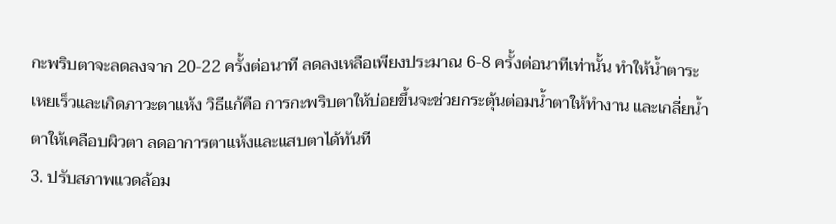กะพริบตาจะลดลงจาก 20-22 ครั้งต่อนาที ลดลงเหลือเพียงประมาณ 6-8 ครั้งต่อนาทีเท่านั้น ทำให้น้ำตาระเหยเร็วและเกิดภาวะตาแห้ง วิธีแก้คือ การกะพริบตาให้บ่อยขึ้นจะช่วยกระตุ้นต่อมน้ำตาให้ทำงาน และเกลี่ยน้ำตาให้เคลือบผิวตา ลดอาการตาแห้งและแสบตาได้ทันที
3. ปรับสภาพแวดล้อม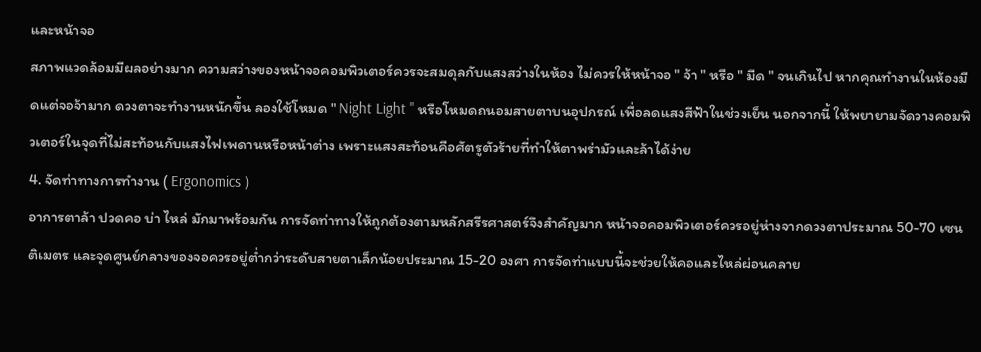และหน้าจอ
สภาพแวดล้อมมีผลอย่างมาก ความสว่างของหน้าจอคอมพิวเตอร์ควรจะสมดุลกับแสงสว่างในห้อง ไม่ควรให้หน้าจอ " จ้า " หรือ " มืด " จนเกินไป หากคุณทำงานในห้องมืดแต่จอจ้ามาก ดวงตาจะทำงานหนักขึ้น ลองใช้โหมด " Night Light " หรือโหมดถนอมสายตาบนอุปกรณ์ เพื่อลดแสงสีฟ้าในช่วงเย็น นอกจากนี้ ให้พยายามจัดวางคอมพิวเตอร์ในจุดที่ไม่สะท้อนกับแสงไฟเพดานหรือหน้าต่าง เพราะแสงสะท้อนคือศัตรูตัวร้ายที่ทำให้ตาพร่ามัวและล้าได้ง่าย
4. จัดท่าทางการทำงาน ( Ergonomics )
อาการตาล้า ปวดคอ บ่า ไหล่ มักมาพร้อมกัน การจัดท่าทางให้ถูกต้องตามหลักสรีรศาสตร์จึงสำคัญมาก หน้าจอคอมพิวเตอร์ควรอยู่ห่างจากดวงตาประมาณ 50-70 เซนติเมตร และจุดศูนย์กลางของจอควรอยู่ต่ำกว่าระดับสายตาเล็กน้อยประมาณ 15-20 องศา การจัดท่าแบบนี้จะช่วยให้คอและไหล่ผ่อนคลาย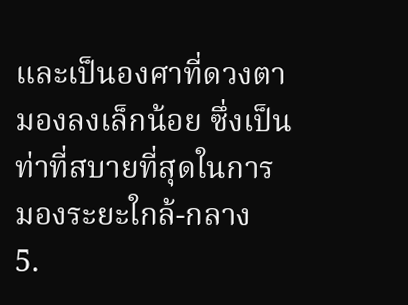และเป็นองศาที่ดวงตามองลงเล็กน้อย ซึ่งเป็นท่าที่สบายที่สุดในการมองระยะใกล้-กลาง
5.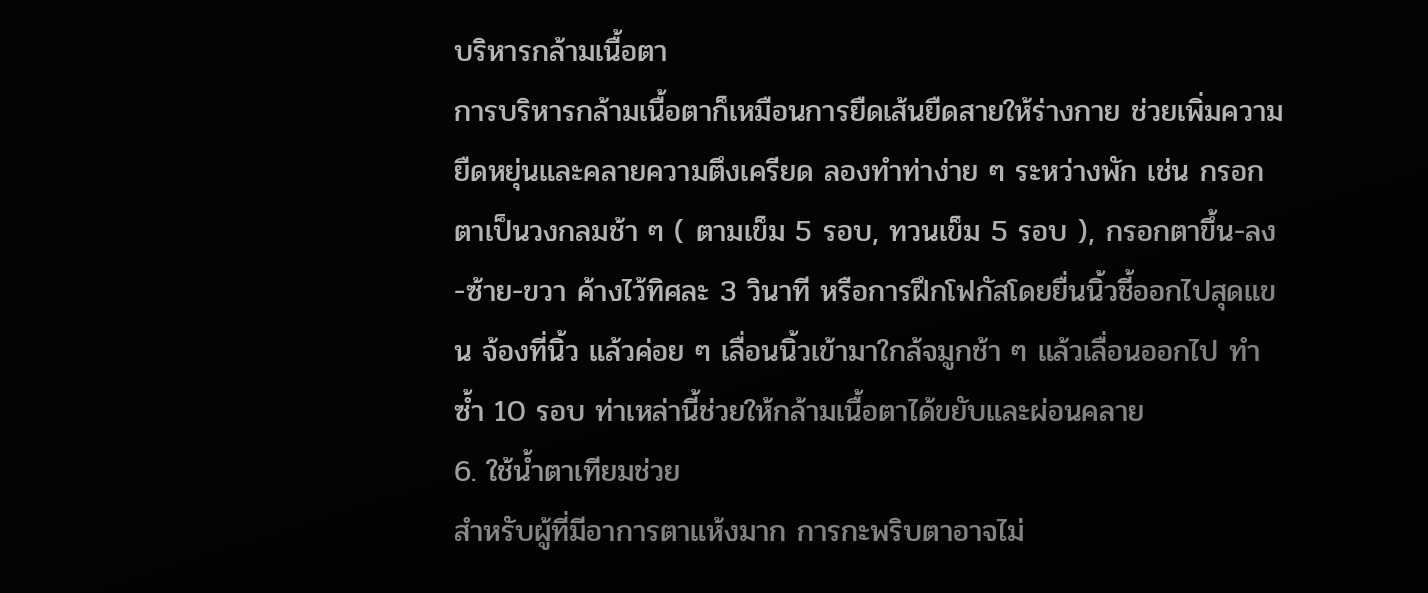บริหารกล้ามเนื้อตา
การบริหารกล้ามเนื้อตาก็เหมือนการยืดเส้นยืดสายให้ร่างกาย ช่วยเพิ่มความยืดหยุ่นและคลายความตึงเครียด ลองทำท่าง่าย ๆ ระหว่างพัก เช่น กรอกตาเป็นวงกลมช้า ๆ ( ตามเข็ม 5 รอบ, ทวนเข็ม 5 รอบ ), กรอกตาขึ้น-ลง-ซ้าย-ขวา ค้างไว้ทิศละ 3 วินาที หรือการฝึกโฟกัสโดยยื่นนิ้วชี้ออกไปสุดแขน จ้องที่นิ้ว แล้วค่อย ๆ เลื่อนนิ้วเข้ามาใกล้จมูกช้า ๆ แล้วเลื่อนออกไป ทำซ้ำ 10 รอบ ท่าเหล่านี้ช่วยให้กล้ามเนื้อตาได้ขยับและผ่อนคลาย
6. ใช้น้ำตาเทียมช่วย
สำหรับผู้ที่มีอาการตาแห้งมาก การกะพริบตาอาจไม่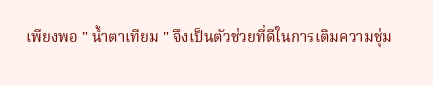เพียงพอ " น้ำตาเทียม " จึงเป็นตัวช่วยที่ดีในการเติมความชุ่ม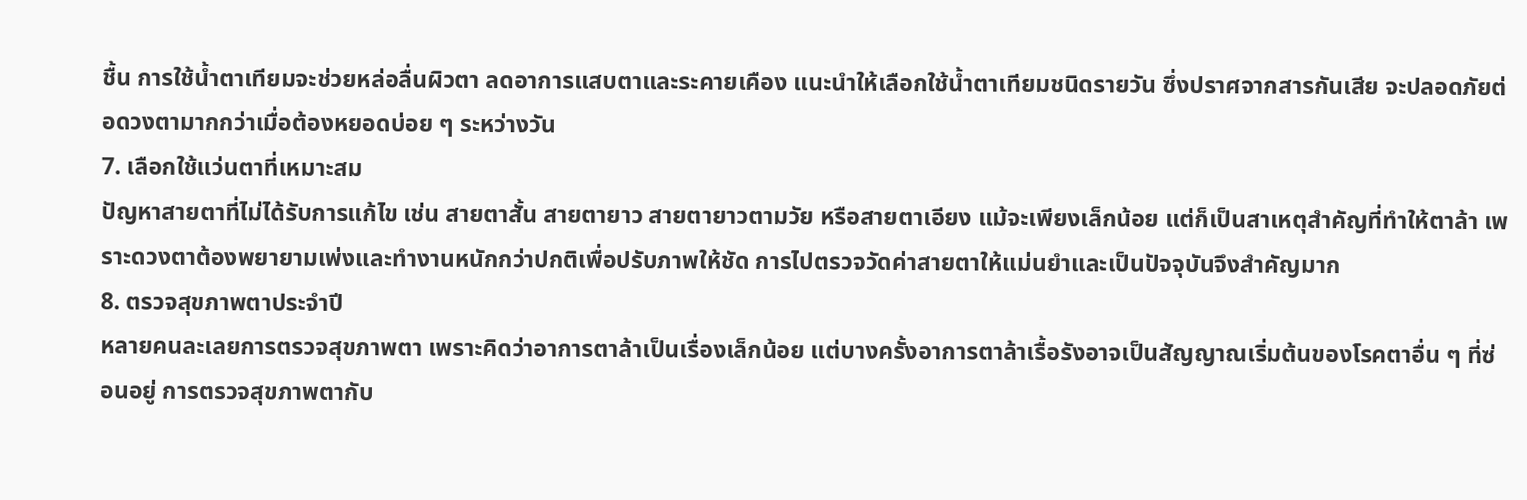ชื้น การใช้น้ำตาเทียมจะช่วยหล่อลื่นผิวตา ลดอาการแสบตาและระคายเคือง แนะนำให้เลือกใช้น้ำตาเทียมชนิดรายวัน ซึ่งปราศจากสารกันเสีย จะปลอดภัยต่อดวงตามากกว่าเมื่อต้องหยอดบ่อย ๆ ระหว่างวัน
7. เลือกใช้แว่นตาที่เหมาะสม
ปัญหาสายตาที่ไม่ได้รับการแก้ไข เช่น สายตาสั้น สายตายาว สายตายาวตามวัย หรือสายตาเอียง แม้จะเพียงเล็กน้อย แต่ก็เป็นสาเหตุสำคัญที่ทำให้ตาล้า เพราะดวงตาต้องพยายามเพ่งและทำงานหนักกว่าปกติเพื่อปรับภาพให้ชัด การไปตรวจวัดค่าสายตาให้แม่นยำและเป็นปัจจุบันจึงสำคัญมาก
8. ตรวจสุขภาพตาประจำปี
หลายคนละเลยการตรวจสุขภาพตา เพราะคิดว่าอาการตาล้าเป็นเรื่องเล็กน้อย แต่บางครั้งอาการตาล้าเรื้อรังอาจเป็นสัญญาณเริ่มต้นของโรคตาอื่น ๆ ที่ซ่อนอยู่ การตรวจสุขภาพตากับ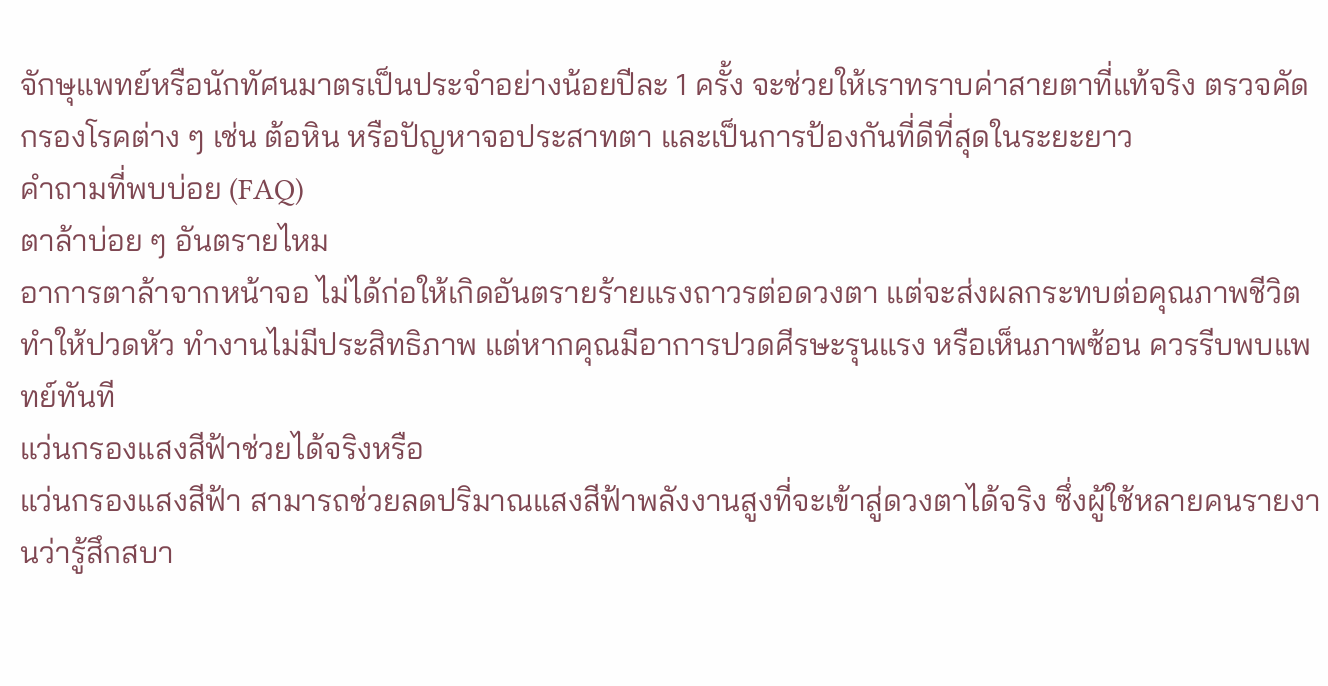จักษุแพทย์หรือนักทัศนมาตรเป็นประจำอย่างน้อยปีละ 1 ครั้ง จะช่วยให้เราทราบค่าสายตาที่แท้จริง ตรวจคัดกรองโรคต่าง ๆ เช่น ต้อหิน หรือปัญหาจอประสาทตา และเป็นการป้องกันที่ดีที่สุดในระยะยาว
คำถามที่พบบ่อย (FAQ)
ตาล้าบ่อย ๆ อันตรายไหม
อาการตาล้าจากหน้าจอ ไม่ได้ก่อให้เกิดอันตรายร้ายแรงถาวรต่อดวงตา แต่จะส่งผลกระทบต่อคุณภาพชีวิต ทำให้ปวดหัว ทำงานไม่มีประสิทธิภาพ แต่หากคุณมีอาการปวดศีรษะรุนแรง หรือเห็นภาพซ้อน ควรรีบพบแพทย์ทันที
แว่นกรองแสงสีฟ้าช่วยได้จริงหรือ
แว่นกรองแสงสีฟ้า สามารถช่วยลดปริมาณแสงสีฟ้าพลังงานสูงที่จะเข้าสู่ดวงตาได้จริง ซึ่งผู้ใช้หลายคนรายงานว่ารู้สึกสบา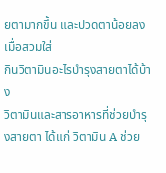ยตามากขึ้น และปวดตาน้อยลงเมื่อสวมใส่
กินวิตามินอะไรบำรุงสายตาได้บ้าง
วิตามินและสารอาหารที่ช่วยบำรุงสายตา ได้แก่ วิตามิน A ช่วย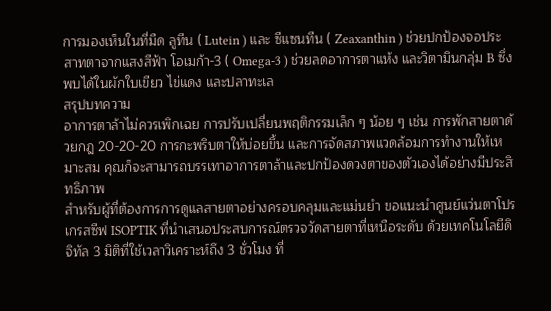การมองเห็นในที่มืด ลูทีน ( Lutein ) และ ซีแซนทีน ( Zeaxanthin ) ช่วยปกป้องจอประสาทตาจากแสงสีฟ้า โอเมก้า-3 ( Omega-3 ) ช่วยลดอาการตาแห้ง และวิตามินกลุ่ม B ซึ่งพบได้ในผักใบเขียว ไข่แดง และปลาทะเล
สรุปบทความ
อาการตาล้าไม่ควรเพิกเฉย การปรับเปลี่ยนพฤติกรรมเล็ก ๆ น้อย ๆ เช่น การพักสายตาด้วยกฎ 20-20-20 การกะพริบตาให้บ่อยขึ้น และการจัดสภาพแวดล้อมการทำงานให้เหมาะสม คุณก็จะสามารถบรรเทาอาการตาล้าและปกป้องดวงตาของตัวเองได้อย่างมีประสิทธิภาพ
สำหรับผู้ที่ต้องการการดูแลสายตาอย่างครอบคลุมและแม่นยำ ขอแนะนำศูนย์แว่นตาโปรเกรสซีฟ ISOPTIK ที่นำเสนอประสบการณ์ตรวจวัดสายตาที่เหนือระดับ ด้วยเทคโนโลยีดิจิทัล 3 มิติที่ใช้เวลาวิเคราะห์ถึง 3 ชั่วโมง ที่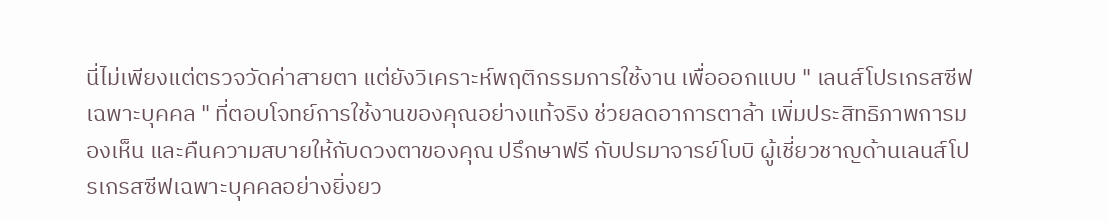นี่ไม่เพียงแต่ตรวจวัดค่าสายตา แต่ยังวิเคราะห์พฤติกรรมการใช้งาน เพื่อออกแบบ " เลนส์โปรเกรสซีฟเฉพาะบุคคล " ที่ตอบโจทย์การใช้งานของคุณอย่างแท้จริง ช่วยลดอาการตาล้า เพิ่มประสิทธิภาพการมองเห็น และคืนความสบายให้กับดวงตาของคุณ ปรึกษาฟรี กับปรมาจารย์โบบิ ผู้เชี่ยวชาญด้านเลนส์โปรเกรสซีฟเฉพาะบุคคลอย่างยิ่งยว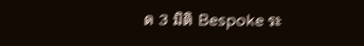ด 3 มิติ Bespoke ระ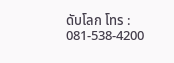ดับโลก โทร : 081-538-4200